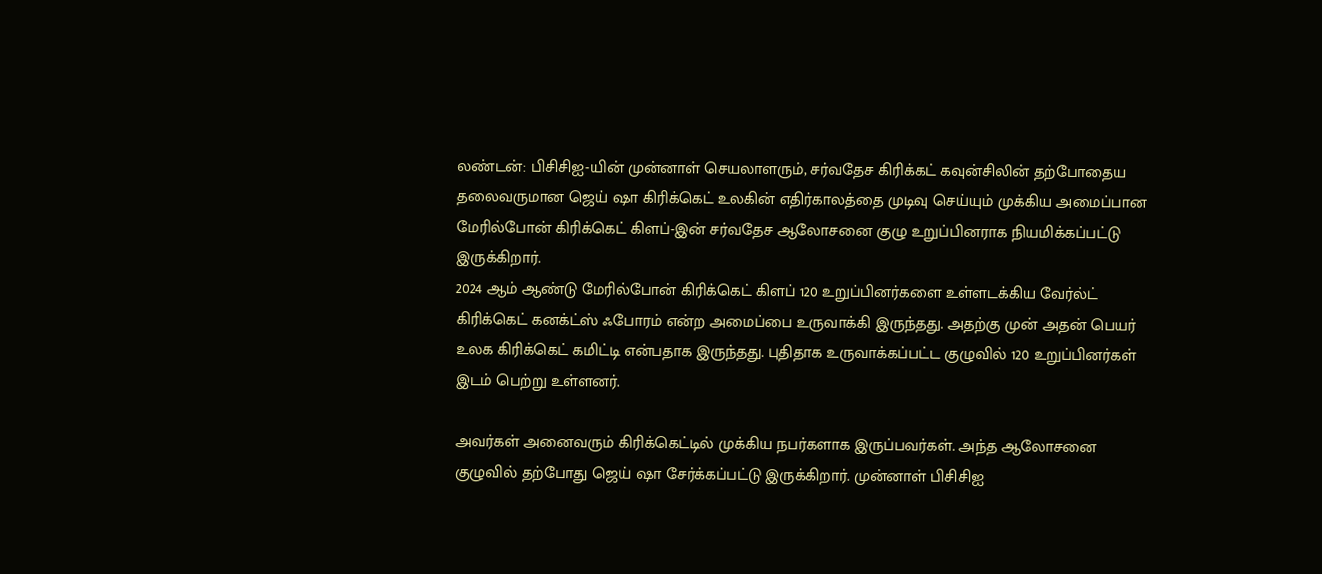லண்டன்: பிசிசிஐ-யின் முன்னாள் செயலாளரும், சர்வதேச கிரிக்கட் கவுன்சிலின் தற்போதைய தலைவருமான ஜெய் ஷா கிரிக்கெட் உலகின் எதிர்காலத்தை முடிவு செய்யும் முக்கிய அமைப்பான மேரில்போன் கிரிக்கெட் கிளப்-இன் சர்வதேச ஆலோசனை குழு உறுப்பினராக நியமிக்கப்பட்டு இருக்கிறார்.
2024 ஆம் ஆண்டு மேரில்போன் கிரிக்கெட் கிளப் 120 உறுப்பினர்களை உள்ளடக்கிய வேர்ல்ட் கிரிக்கெட் கனக்ட்ஸ் ஃபோரம் என்ற அமைப்பை உருவாக்கி இருந்தது. அதற்கு முன் அதன் பெயர் உலக கிரிக்கெட் கமிட்டி என்பதாக இருந்தது. புதிதாக உருவாக்கப்பட்ட குழுவில் 120 உறுப்பினர்கள் இடம் பெற்று உள்ளனர்.

அவர்கள் அனைவரும் கிரிக்கெட்டில் முக்கிய நபர்களாக இருப்பவர்கள். அந்த ஆலோசனை குழுவில் தற்போது ஜெய் ஷா சேர்க்கப்பட்டு இருக்கிறார். முன்னாள் பிசிசிஐ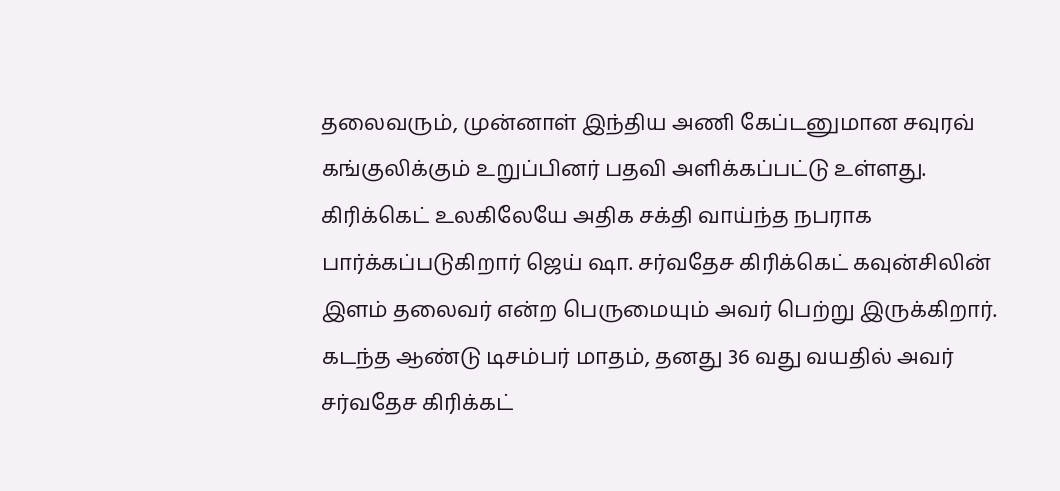தலைவரும், முன்னாள் இந்திய அணி கேப்டனுமான சவுரவ் கங்குலிக்கும் உறுப்பினர் பதவி அளிக்கப்பட்டு உள்ளது.
கிரிக்கெட் உலகிலேயே அதிக சக்தி வாய்ந்த நபராக பார்க்கப்படுகிறார் ஜெய் ஷா. சர்வதேச கிரிக்கெட் கவுன்சிலின் இளம் தலைவர் என்ற பெருமையும் அவர் பெற்று இருக்கிறார்.
கடந்த ஆண்டு டிசம்பர் மாதம், தனது 36 வது வயதில் அவர் சர்வதேச கிரிக்கட்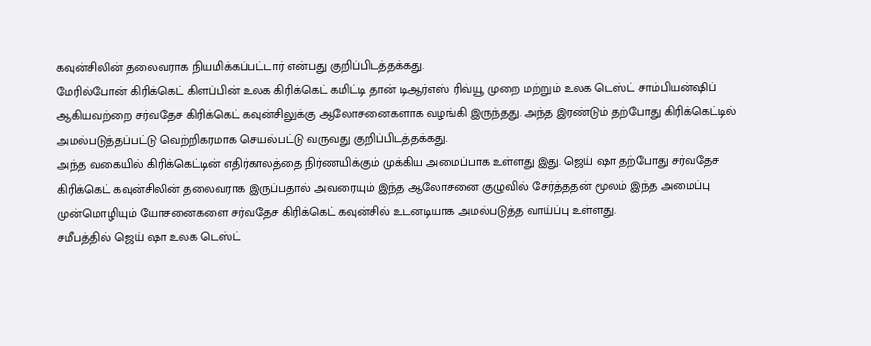கவுன்சிலின் தலைவராக நியமிக்கப்பட்டார் என்பது குறிப்பிடத்தக்கது.
மேரில்போன் கிரிக்கெட் கிளப்பின் உலக கிரிக்கெட் கமிட்டி தான் டிஆர்எஸ் ரிவ்யூ முறை மற்றும் உலக டெஸ்ட் சாம்பியன்ஷிப் ஆகியவற்றை சர்வதேச கிரிக்கெட் கவுன்சிலுக்கு ஆலோசனைகளாக வழங்கி இருந்தது. அந்த இரண்டும் தற்போது கிரிக்கெட்டில் அமல்படுத்தப்பட்டு வெற்றிகரமாக செயல்பட்டு வருவது குறிப்பிடத்தக்கது.
அந்த வகையில் கிரிக்கெட்டின் எதிர்காலத்தை நிர்ணயிக்கும் முக்கிய அமைப்பாக உள்ளது இது. ஜெய் ஷா தற்போது சர்வதேச கிரிக்கெட் கவுன்சிலின் தலைவராக இருப்பதால் அவரையும் இந்த ஆலோசனை குழுவில் சேர்த்ததன் மூலம் இந்த அமைப்பு முன்மொழியும் யோசனைகளை சர்வதேச கிரிக்கெட் கவுன்சில் உடனடியாக அமல்படுத்த வாய்ப்பு உள்ளது.
சமீபத்தில் ஜெய் ஷா உலக டெஸ்ட்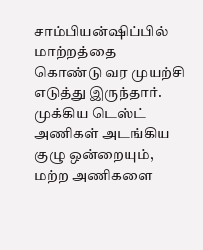சாம்பியன்ஷிப்பில் மாற்றத்தை கொண்டு வர முயற்சி எடுத்து இருந்தார். முக்கிய டெஸ்ட் அணிகள் அடங்கிய குழு ஒன்றையும், மற்ற அணிகளை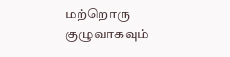மற்றொரு குழுவாகவும்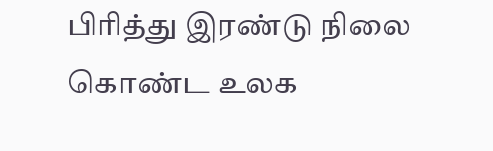பிரித்து இரண்டு நிலை கொண்ட உலக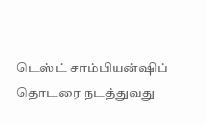டெஸ்ட் சாம்பியன்ஷிப் தொடரை நடத்துவது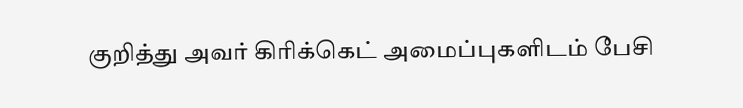குறித்து அவர் கிரிக்கெட் அமைப்புகளிடம் பேசி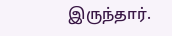இருந்தார்.